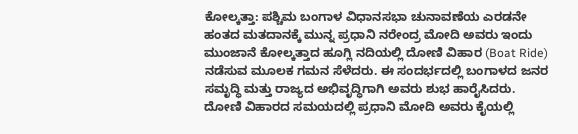ಕೋಲ್ಕತ್ತಾ: ಪಶ್ಚಿಮ ಬಂಗಾಳ ವಿಧಾನಸಭಾ ಚುನಾವಣೆಯ ಎರಡನೇ ಹಂತದ ಮತದಾನಕ್ಕೆ ಮುನ್ನ ಪ್ರಧಾನಿ ನರೇಂದ್ರ ಮೋದಿ ಅವರು ಇಂದು ಮುಂಜಾನೆ ಕೋಲ್ಕತ್ತಾದ ಹೂಗ್ಲಿ ನದಿಯಲ್ಲಿ ದೋಣಿ ವಿಹಾರ (Boat Ride) ನಡೆಸುವ ಮೂಲಕ ಗಮನ ಸೆಳೆದರು. ಈ ಸಂದರ್ಭದಲ್ಲಿ ಬಂಗಾಳದ ಜನರ ಸಮೃದ್ಧಿ ಮತ್ತು ರಾಜ್ಯದ ಅಭಿವೃದ್ಧಿಗಾಗಿ ಅವರು ಶುಭ ಹಾರೈಸಿದರು.
ದೋಣಿ ವಿಹಾರದ ಸಮಯದಲ್ಲಿ ಪ್ರಧಾನಿ ಮೋದಿ ಅವರು ಕೈಯಲ್ಲಿ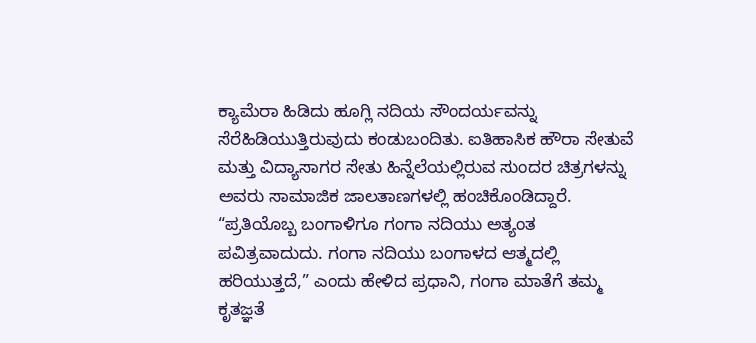ಕ್ಯಾಮೆರಾ ಹಿಡಿದು ಹೂಗ್ಲಿ ನದಿಯ ಸೌಂದರ್ಯವನ್ನು ಸೆರೆಹಿಡಿಯುತ್ತಿರುವುದು ಕಂಡುಬಂದಿತು. ಐತಿಹಾಸಿಕ ಹೌರಾ ಸೇತುವೆ ಮತ್ತು ವಿದ್ಯಾಸಾಗರ ಸೇತು ಹಿನ್ನೆಲೆಯಲ್ಲಿರುವ ಸುಂದರ ಚಿತ್ರಗಳನ್ನು ಅವರು ಸಾಮಾಜಿಕ ಜಾಲತಾಣಗಳಲ್ಲಿ ಹಂಚಿಕೊಂಡಿದ್ದಾರೆ.
“ಪ್ರತಿಯೊಬ್ಬ ಬಂಗಾಳಿಗೂ ಗಂಗಾ ನದಿಯು ಅತ್ಯಂತ ಪವಿತ್ರವಾದುದು. ಗಂಗಾ ನದಿಯು ಬಂಗಾಳದ ಆತ್ಮದಲ್ಲಿ ಹರಿಯುತ್ತದೆ,” ಎಂದು ಹೇಳಿದ ಪ್ರಧಾನಿ, ಗಂಗಾ ಮಾತೆಗೆ ತಮ್ಮ ಕೃತಜ್ಞತೆ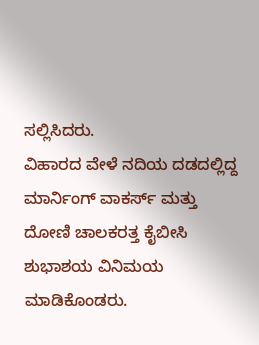ಸಲ್ಲಿಸಿದರು.
ವಿಹಾರದ ವೇಳೆ ನದಿಯ ದಡದಲ್ಲಿದ್ದ ಮಾರ್ನಿಂಗ್ ವಾಕರ್ಸ್ ಮತ್ತು ದೋಣಿ ಚಾಲಕರತ್ತ ಕೈಬೀಸಿ ಶುಭಾಶಯ ವಿನಿಮಯ ಮಾಡಿಕೊಂಡರು.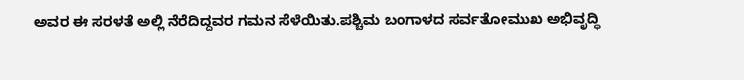ಅವರ ಈ ಸರಳತೆ ಅಲ್ಲಿ ನೆರೆದಿದ್ದವರ ಗಮನ ಸೆಳೆಯಿತು.ಪಶ್ಚಿಮ ಬಂಗಾಳದ ಸರ್ವತೋಮುಖ ಅಭಿವೃದ್ಧಿ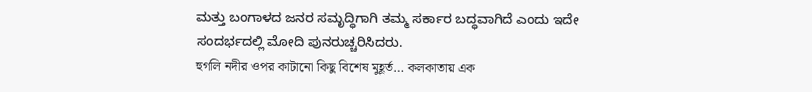ಮತ್ತು ಬಂಗಾಳದ ಜನರ ಸಮೃದ್ಧಿಗಾಗಿ ತಮ್ಮ ಸರ್ಕಾರ ಬದ್ಧವಾಗಿದೆ ಎಂದು ಇದೇ ಸಂದರ್ಭದಲ್ಲಿ ಮೋದಿ ಪುನರುಚ್ಚರಿಸಿದರು.
হুগলি নদীর ওপর কাটানো কিছু বিশেষ মুহূর্ত… কলকাতায় এক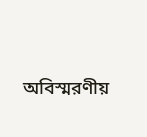অবিস্মরণীয়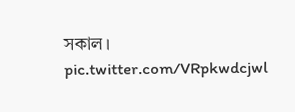সকাল। pic.twitter.com/VRpkwdcjwl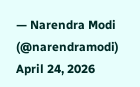— Narendra Modi (@narendramodi) April 24, 2026